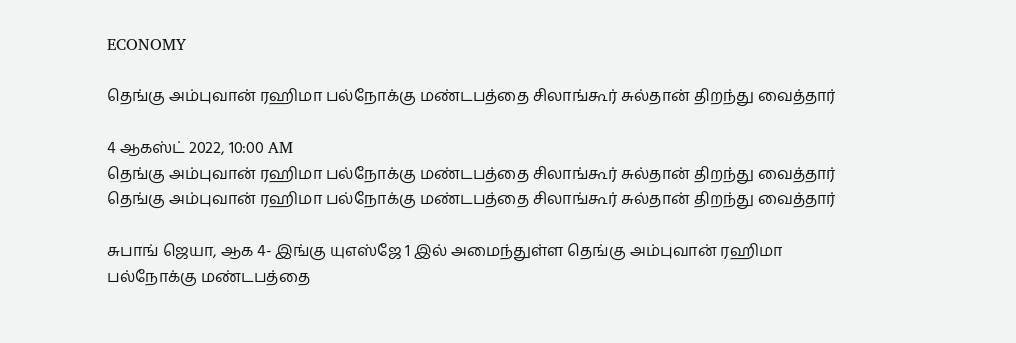ECONOMY

தெங்கு அம்புவான் ரஹிமா பல்நோக்கு மண்டபத்தை சிலாங்கூர் சுல்தான் திறந்து வைத்தார்

4 ஆகஸ்ட் 2022, 10:00 AM
தெங்கு அம்புவான் ரஹிமா பல்நோக்கு மண்டபத்தை சிலாங்கூர் சுல்தான் திறந்து வைத்தார்
தெங்கு அம்புவான் ரஹிமா பல்நோக்கு மண்டபத்தை சிலாங்கூர் சுல்தான் திறந்து வைத்தார்

சுபாங் ஜெயா, ஆக 4- இங்கு யுஎஸ்ஜே 1 இல் அமைந்துள்ள தெங்கு அம்புவான் ரஹிமா பல்நோக்கு மண்டபத்தை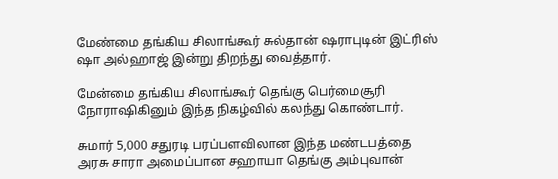மேண்மை தங்கிய சிலாங்கூர் சுல்தான் ஷராபுடின் இட்ரிஸ் ஷா அல்ஹாஜ் இன்று திறந்து வைத்தார்.

மேன்மை தங்கிய சிலாங்கூர் தெங்கு பெர்மைசூரி நோராஷிகினும் இந்த நிகழ்வில் கலந்து கொண்டார்.

சுமார் 5,000 சதுரடி பரப்பளவிலான இந்த மண்டபத்தை அரசு சாரா அமைப்பான சஹாயா தெங்கு அம்புவான்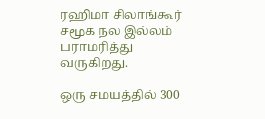ரஹிமா சிலாங்கூர் சமூக நல இல்லம் பராமரித்து வருகிறது.

ஒரு சமயத்தில் 300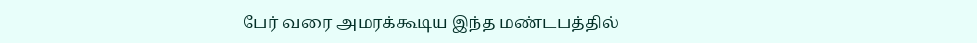பேர் வரை அமரக்கூடிய இந்த மண்டபத்தில்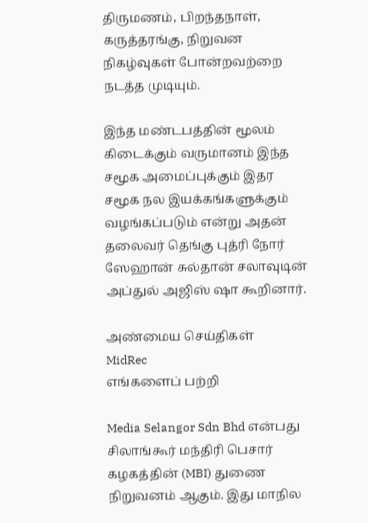திருமணம், பிறந்தநாள், கருத்தரங்கு, நிறுவன நிகழ்வுகள் போன்றவற்றை நடத்த முடியும்.

இந்த மண்டபத்தின் மூலம் கிடைக்கும் வருமானம் இந்த சமூக அமைப்புக்கும் இதர சமூக நல இயக்கங்களுக்கும் வழங்கப்படும் என்று அதன் தலைவர் தெங்கு புத்ரி நோர் ஸேஹான் சுல்தான் சலாவுடின் அப்துல் அஜிஸ் ஷா கூறினார்.

அண்மைய செய்திகள்
MidRec
எங்களைப் பற்றி

Media Selangor Sdn Bhd என்பது சிலாங்கூர் மந்திரி பெசார் கழகத்தின் (MBI) துணை நிறுவனம் ஆகும். இது மாநில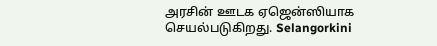அரசின் ஊடக ஏஜென்ஸியாக செயல்படுகிறது. Selangorkini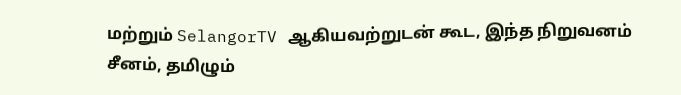மற்றும் SelangorTV ஆகியவற்றுடன் கூட, இந்த நிறுவனம் சீனம், தமிழும்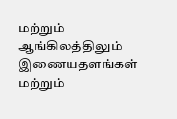மற்றும் ஆங்கிலத்திலும் இணையதளங்கள் மற்றும்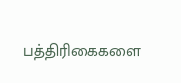பத்திரிகைகளை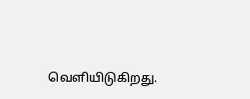வெளியிடுகிறது.